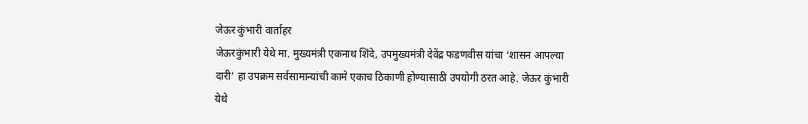जेऊर कुंभारी वार्ताहर
जेऊरकुंभारी येथे मा. मुख्यमंत्री एकनाथ शिंदे, उपमुख्यमंत्री देवेंद्र फडणवीस यांचा ‘शासन आपल्या दारी’ हा उपक्रम सर्वसामान्यांची कामे एकाच ठिकाणी होण्यासाठी उपयोगी ठरत आहे. जेऊर कुंभारी येथे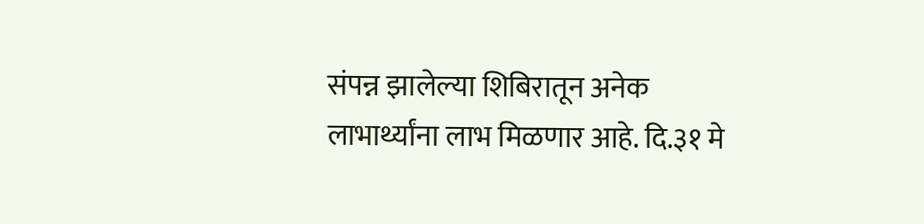संपन्न झालेल्या शिबिरातून अनेक लाभार्थ्यांना लाभ मिळणार आहे. दि.३१ मे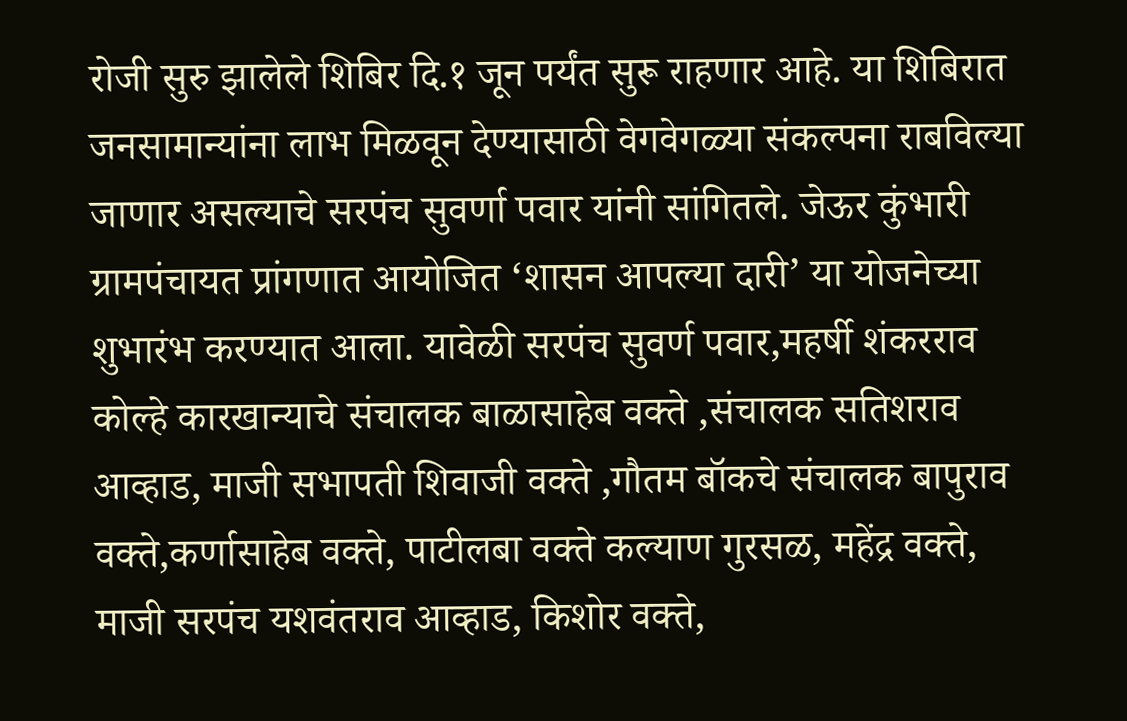रोजी सुरु झालेले शिबिर दि.१ जून पर्यंत सुरू राहणार आहे. या शिबिरात जनसामान्यांना लाभ मिळवून देण्यासाठी वेगवेगळ्या संकल्पना राबविल्या जाणार असल्याचे सरपंच सुवर्णा पवार यांनी सांगितले. जेऊर कुंभारी ग्रामपंचायत प्रांगणात आयोजित ‘शासन आपल्या दारी’ या योजनेच्या शुभारंभ करण्यात आला. यावेळी सरपंच सुवर्ण पवार,महर्षी शंकरराव कोल्हे कारखान्याचे संचालक बाळासाहेब वक्ते ,संचालक सतिशराव आव्हाड, माजी सभापती शिवाजी वक्ते ,गौतम बॉकचे संचालक बापुराव वक्ते,कर्णासाहेब वक्ते, पाटीलबा वक्ते कल्याण गुरसळ, महेंद्र वक्ते, माजी सरपंच यशवंतराव आव्हाड, किशोर वक्ते,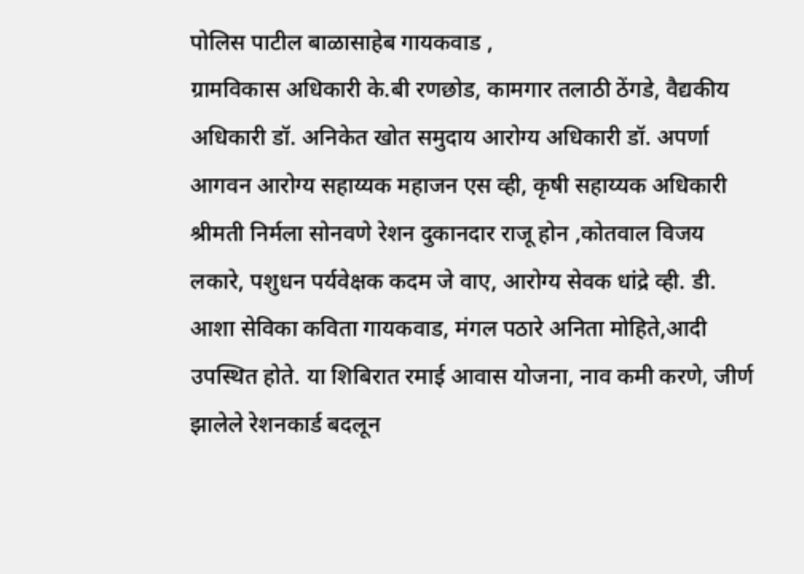पोलिस पाटील बाळासाहेब गायकवाड ,
ग्रामविकास अधिकारी के.बी रणछोड, कामगार तलाठी ठेंगडे, वैद्यकीय अधिकारी डॉ. अनिकेत खोत समुदाय आरोग्य अधिकारी डॉ. अपर्णा आगवन आरोग्य सहाय्यक महाजन एस व्ही, कृषी सहाय्यक अधिकारी श्रीमती निर्मला सोनवणे रेशन दुकानदार राजू होन ,कोतवाल विजय लकारे, पशुधन पर्यवेक्षक कदम जे वाए, आरोग्य सेवक धांद्रे व्ही. डी. आशा सेविका कविता गायकवाड, मंगल पठारे अनिता मोहिते,आदी उपस्थित होते. या शिबिरात रमाई आवास योजना, नाव कमी करणे, जीर्ण झालेले रेशनकार्ड बदलून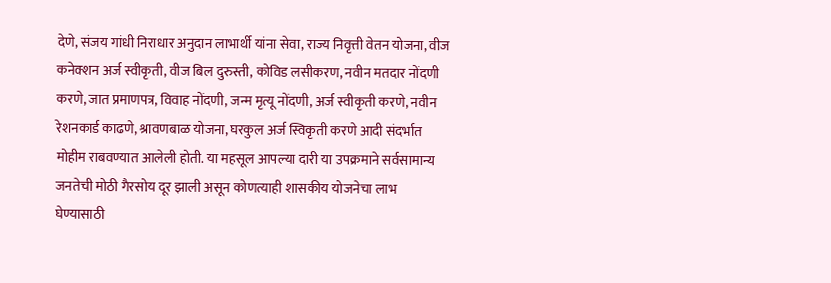देणे, संजय गांधी निराधार अनुदान लाभार्थी यांना सेवा, राज्य निवृत्ती वेतन योजना, वीज कनेक्शन अर्ज स्वीकृती, वीज बिल दुरुस्ती, कोविड लसीकरण, नवीन मतदार नोंदणी करणे, जात प्रमाणपत्र, विवाह नोंदणी, जन्म मृत्यू नोंदणी, अर्ज स्वीकृती करणे, नवीन रेशनकार्ड काढणे, श्रावणबाळ योजना, घरकुल अर्ज स्विकृती करणे आदी संदर्भात मोहीम राबवण्यात आलेली होती. या महसूल आपल्या दारी या उपक्रमाने सर्वसामान्य जनतेची मोठी गैरसोय दूर झाली असून कोणत्याही शासकीय योजनेचा लाभ घेण्यासाठी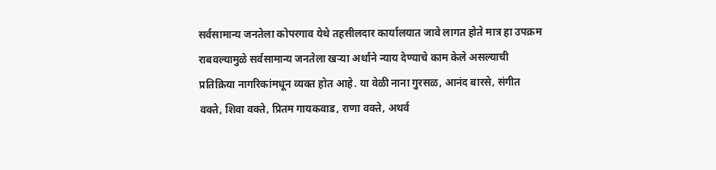सर्वसामान्य जनतेला कोपरगाव येथे तहसीलदार कार्यालयात जावे लागत होते मात्र हा उपक्रम राबवल्यामुळे सर्वसामान्य जनतेला खऱ्या अर्थाने न्याय देण्याचे काम केले असल्याची प्रतिक्रिया नागरिकांमधून व्यक्त होत आहे. या वेळी नाना गुरसळ, आनंद बारसे, संगीत वक्ते, शिवा वक्ते, प्रितम गायकवाड, राणा वक्ते, अथर्व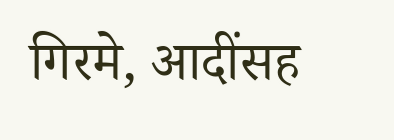गिरमे, आदींसह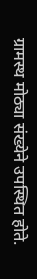ग्रामस्थ मोठ्या संख्येने उपस्थित होते.